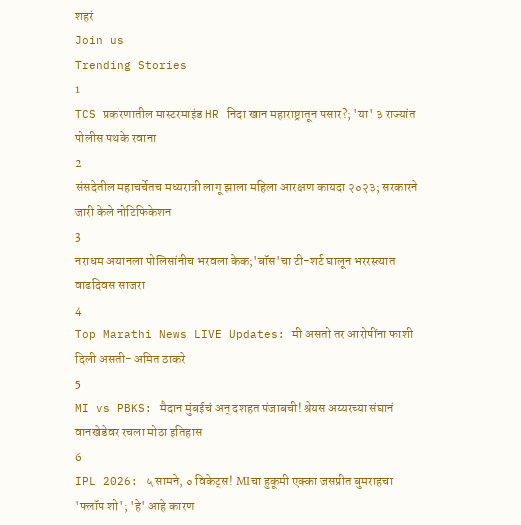शहरं
Join us
Trending Stories
1
TCS प्रकरणातील मास्टरमाइंड HR निदा खान महाराष्ट्रातून पसार?; 'या' ३ राज्यांत पोलीस पथके रवाना
2
संसदेतील महाचर्चेतच मध्यरात्री लागू झाला महिला आरक्षण कायदा २०२३; सरकारने जारी केले नोटिफिकेशन
3
नराधम अयानला पोलिसांनीच भरवला केक;'बॉस'चा टी-शर्ट घालून भररस्त्यात वाढदिवस साजरा
4
Top Marathi News LIVE Updates: मी असतो तर आरोपींना फाशी दिली असती- अमित ठाकरे
5
MI vs PBKS: मैदान मुंबईचं अन् दशहत पंजाबची! श्रेयस अय्यरच्या संघानं वानखेडेवर रचला मोठा इतिहास
6
IPL 2026: ५ सामने, ० विकेट्स! MIचा हुकूमी एक्का जसप्रीत बुमराहचा 'फ्लॉप शो'; 'हे' आहे कारण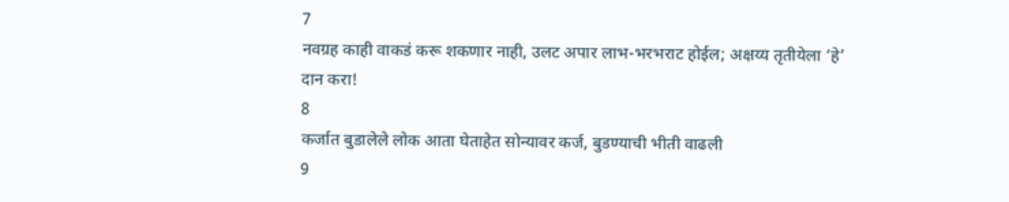7
नवग्रह काही वाकडं करू शकणार नाही, उलट अपार लाभ-भरभराट होईल; अक्षय्य तृतीयेला ‘हे’ दान करा!
8
कर्जात बुडालेले लोक आता घेताहेत सोन्यावर कर्ज, बुडण्याची भीती वाढली
9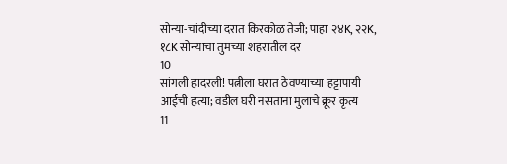सोन्या-चांदीच्या दरात किरकोळ तेजी; पाहा २४K, २२K, १८K सोन्याचा तुमच्या शहरातील दर
10
सांगली हादरली! पत्नीला घरात ठेवण्याच्या हट्टापायी आईची हत्या; वडील घरी नसताना मुलाचे क्रूर कृत्य
11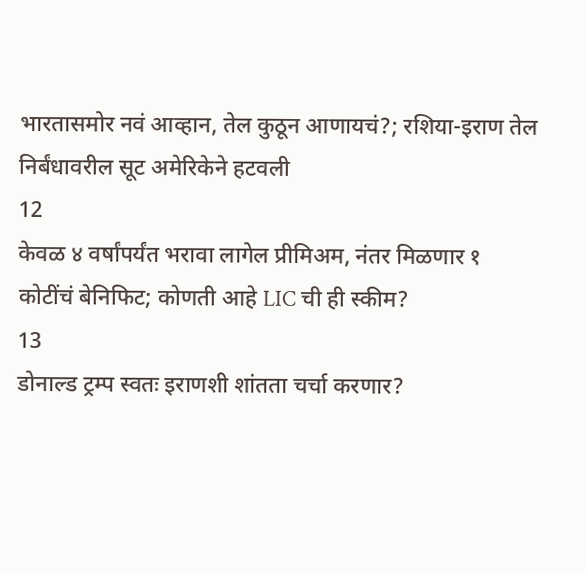भारतासमोर नवं आव्हान, तेल कुठून आणायचं?; रशिया-इराण तेल निर्बंधावरील सूट अमेरिकेने हटवली
12
केवळ ४ वर्षांपर्यंत भरावा लागेल प्रीमिअम, नंतर मिळणार १ कोटींचं बेनिफिट; कोणती आहे LIC ची ही स्कीम?
13
डोनाल्ड ट्रम्प स्वतः इराणशी शांतता चर्चा करणार?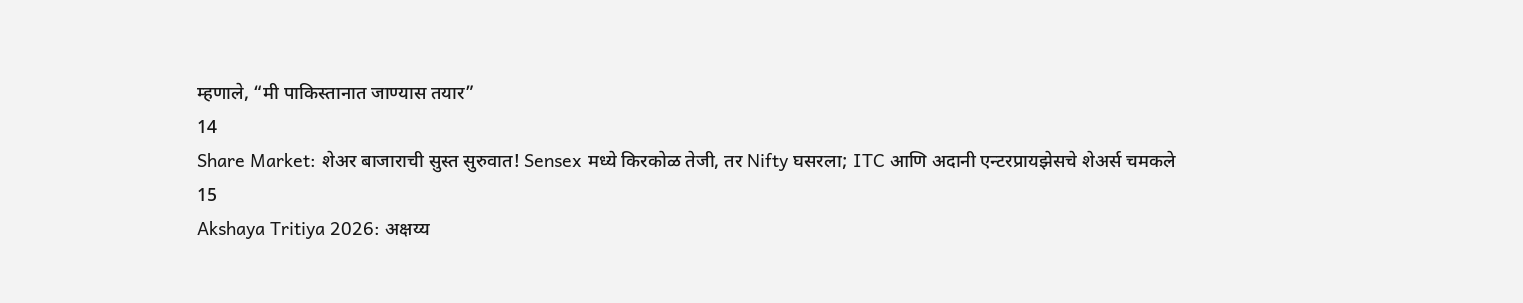म्हणाले, “मी पाकिस्तानात जाण्यास तयार”
14
Share Market: शेअर बाजाराची सुस्त सुरुवात! Sensex मध्ये किरकोळ तेजी, तर Nifty घसरला; ITC आणि अदानी एन्टरप्रायझेसचे शेअर्स चमकले
15
Akshaya Tritiya 2026: अक्षय्य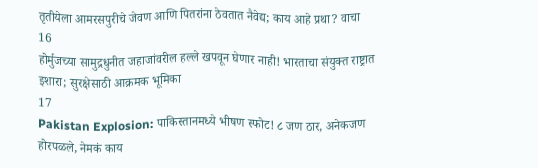तृतीयेला आमरसपुरीचे जेवण आणि पितरांना ठेवतात नैवेद्य; काय आहे प्रथा? वाचा
16
होर्मुजच्या सामुद्रधुनीत जहाजांवरील हल्ले खपवून घेणार नाही! भारताचा संयुक्त राष्ट्रात इशारा; सुरक्षेसाठी आक्रमक भूमिका
17
Pakistan Explosion: पाकिस्तानमध्ये भीषण स्फोट! ८ जण ठार, अनेकजण होरपळले, नेमकं काय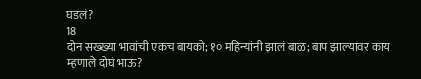घडलं?
18
दोन सख्ख्या भावांची एकच बायको; १० महिन्यांनी झालं बाळ; बाप झाल्यावर काय म्हणाले दोघं भाऊ?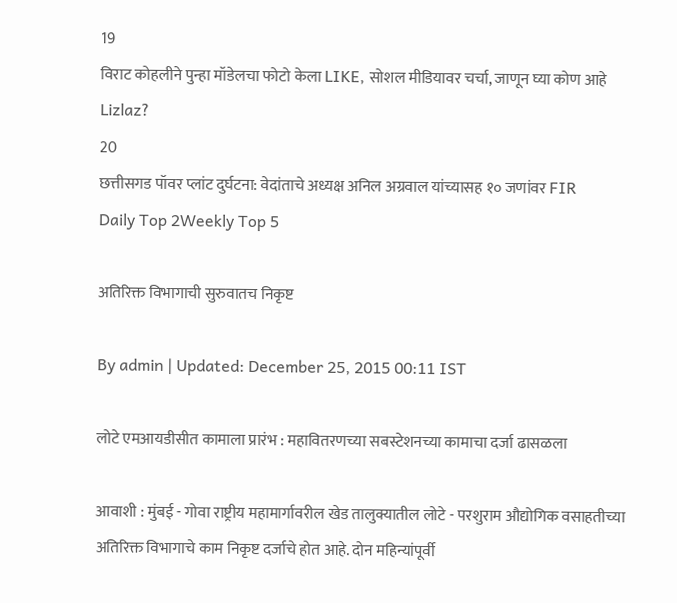19
विराट कोहलीने पुन्हा मॉडेलचा फोटो केला LIKE, सोशल मीडियावर चर्चा, जाणून घ्या कोण आहे Lizlaz?
20
छत्तीसगड पॉवर प्लांट दुर्घटना: वेदांताचे अध्यक्ष अनिल अग्रवाल यांच्यासह १० जणांवर FIR
Daily Top 2Weekly Top 5

अतिरिक्त विभागाची सुरुवातच निकृष्ट

By admin | Updated: December 25, 2015 00:11 IST

लोटे एमआयडीसीत कामाला प्रारंभ : महावितरणच्या सबस्टेशनच्या कामाचा दर्जा ढासळला

आवाशी : मुंबई - गोवा राष्ट्रीय महामार्गावरील खेड तालुक्यातील लोटे - परशुराम औद्योगिक वसाहतीच्या अतिरिक्त विभागाचे काम निकृष्ट दर्जाचे होत आहे. दोन महिन्यांपूर्वी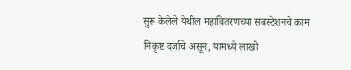सुरू केलेले येथील महावितरणच्या सबस्टेशनचे काम निकृष्ट दर्जाचे असून, यामध्ये लाखो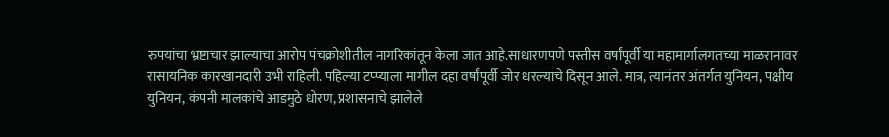रुपयांचा भ्रष्टाचार झाल्याचा आरोप पंचक्रोशीतील नागरिकांतून केला जात आहे.साधारणपणे पस्तीस वर्षांपूर्वी या महामार्गालगतच्या माळरानावर रासायनिक कारखानदारी उभी राहिली. पहिल्या टप्प्याला मागील दहा वर्षांपूर्वी जोर धरल्याचे दिसून आले. मात्र, त्यानंतर अंतर्गत युनियन, पक्षीय युनियन, कंपनी मालकांचे आडमुठे धोरण, प्रशासनाचे झालेले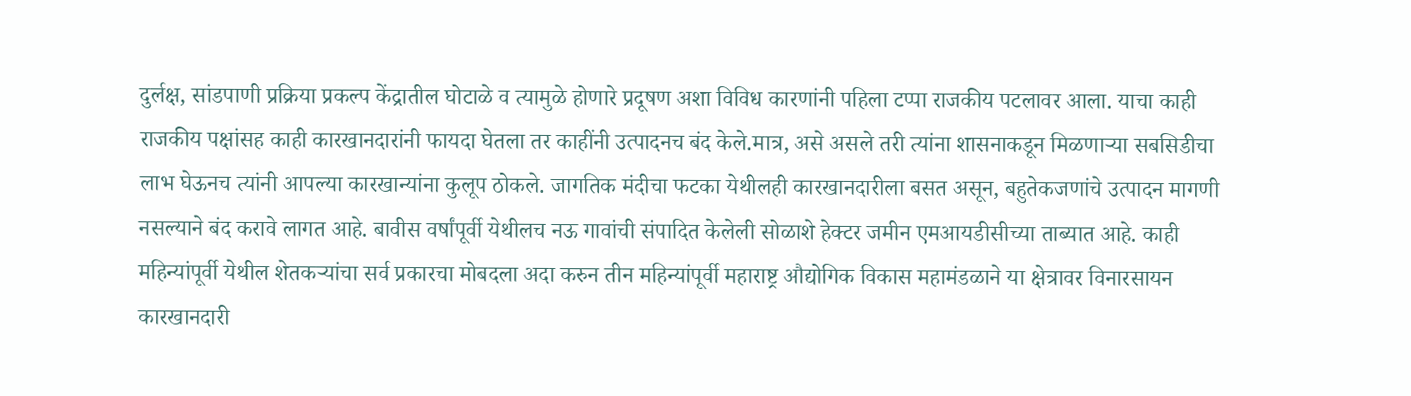दुर्लक्ष, सांडपाणी प्रक्रिया प्रकल्प केंद्रातील घोटाळे व त्यामुळे होणारे प्रदूषण अशा विविध कारणांनी पहिला टप्पा राजकीय पटलावर आला. याचा काही राजकीय पक्षांसह काही कारखानदारांनी फायदा घेतला तर काहींनी उत्पादनच बंद केले.मात्र, असे असले तरी त्यांना शासनाकडून मिळणाऱ्या सबसिडीचा लाभ घेऊनच त्यांनी आपल्या कारखान्यांना कुलूप ठोकले. जागतिक मंदीचा फटका येथीलही कारखानदारीला बसत असून, बहुतेकजणांचे उत्पादन मागणी नसल्याने बंद करावे लागत आहे. बावीस वर्षांपूर्वी येथीलच नऊ गावांची संपादित केलेली सोळाशे हेक्टर जमीन एमआयडीसीच्या ताब्यात आहे. काही महिन्यांपूर्वी येथील शेतकऱ्यांचा सर्व प्रकारचा मोबदला अदा करुन तीन महिन्यांपूर्वी महाराष्ट्र औद्योगिक विकास महामंडळाने या क्षेत्रावर विनारसायन कारखानदारी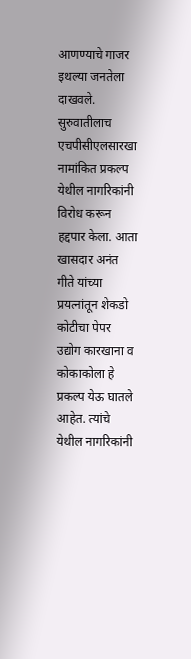आणण्याचे गाजर इथल्या जनतेला दाखवले. सुरुवातीलाच एचपीसीएलसारखा नामांकित प्रकल्प येथील नागरिकांनी विरोध करून हद्दपार केला. आता खासदार अनंत गीते यांच्या प्रयत्नांतून शेकडो कोटीचा पेपर उद्योग कारखाना व कोकाकोला हे प्रकल्प येऊ घातले आहेत. त्यांचे येथील नागरिकांनी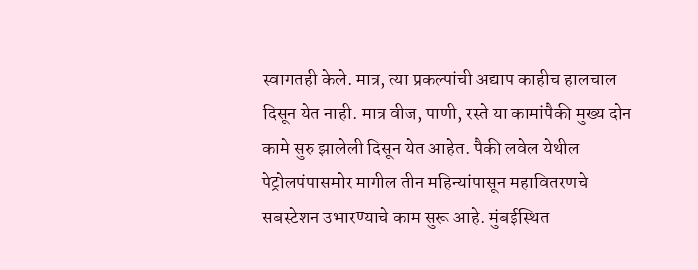स्वागतही केले. मात्र, त्या प्रकल्पांची अद्याप काहीच हालचाल दिसून येत नाही. मात्र वीज, पाणी, रस्ते या कामांपैकी मुख्य दोन कामे सुरु झालेली दिसून येत आहेत. पैकी लवेल येथील पेट्रोलपंपासमोर मागील तीन महिन्यांपासून महावितरणचे सबस्टेशन उभारण्याचे काम सुरू आहे. मुंबईस्थित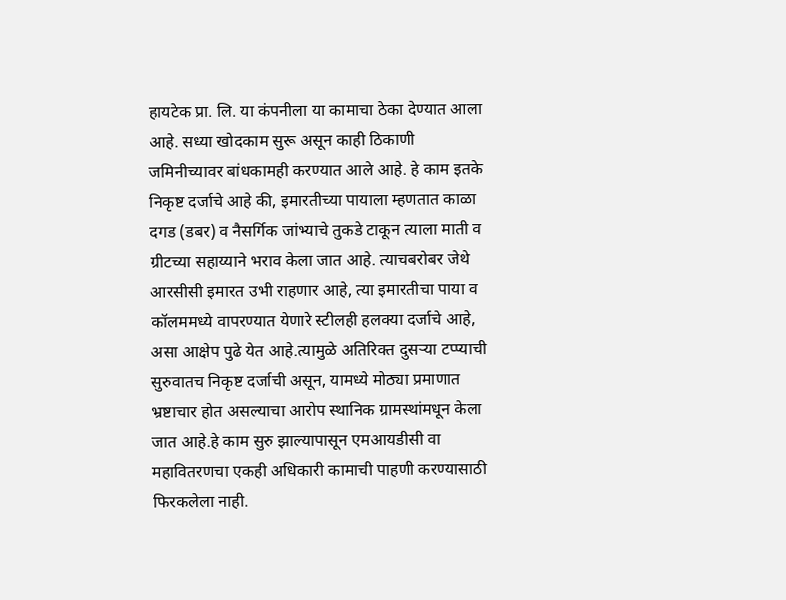हायटेक प्रा. लि. या कंपनीला या कामाचा ठेका देण्यात आला आहे. सध्या खोदकाम सुरू असून काही ठिकाणी जमिनीच्यावर बांधकामही करण्यात आले आहे. हे काम इतके निकृष्ट दर्जाचे आहे की, इमारतीच्या पायाला म्हणतात काळा दगड (डबर) व नैसर्गिक जांभ्याचे तुकडे टाकून त्याला माती व ग्रीटच्या सहाय्याने भराव केला जात आहे. त्याचबरोबर जेथे आरसीसी इमारत उभी राहणार आहे, त्या इमारतीचा पाया व कॉलममध्ये वापरण्यात येणारे स्टीलही हलक्या दर्जाचे आहे, असा आक्षेप पुढे येत आहे.त्यामुळे अतिरिक्त दुसऱ्या टप्प्याची सुरुवातच निकृष्ट दर्जाची असून, यामध्ये मोठ्या प्रमाणात भ्रष्टाचार होत असल्याचा आरोप स्थानिक ग्रामस्थांमधून केला जात आहे.हे काम सुरु झाल्यापासून एमआयडीसी वा महावितरणचा एकही अधिकारी कामाची पाहणी करण्यासाठी फिरकलेला नाही.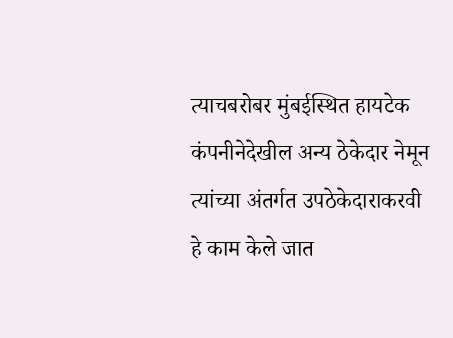त्याचबरोबर मुंबईस्थित हायटेक कंपनीनेदेखील अन्य ठेकेदार नेमून त्यांच्या अंतर्गत उपठेकेदाराकरवी हे काम केले जात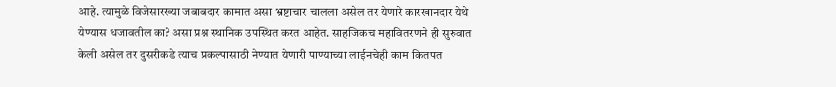आहे. त्यामुळे विजेसारख्या जबाबदार कामात असा भ्रष्टाचार चालला असेल तर येणारे कारखानदार येथे येण्यास धजावतील का? असा प्रश्न स्थानिक उपस्थित करत आहेत. साहजिकच महावितरणने ही सुरुवात केली असेल तर दुसरीकडे त्याच प्रकल्पासाठी नेण्यात येणारी पाण्याच्या लाईनचेही काम कितपत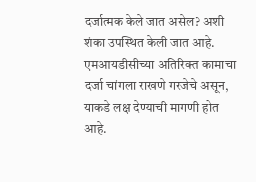दर्जात्मक केले जात असेल? अशी शंका उपस्थित केली जात आहे. एमआयडीसीच्या अतिरिक्त कामाचा दर्जा चांगला राखणे गरजेचे असून, याकडे लक्ष देण्याची मागणी होत आहे.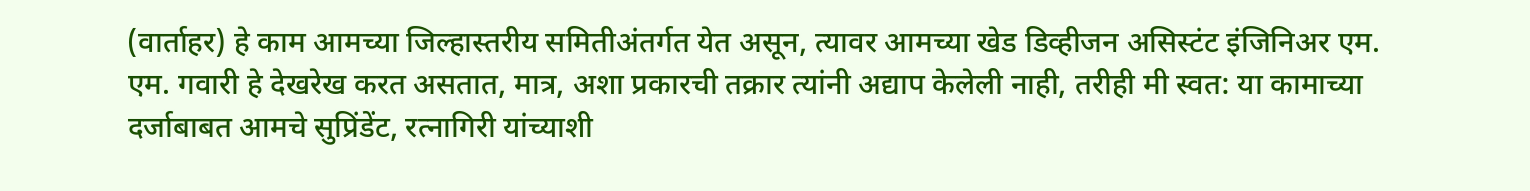(वार्ताहर) हे काम आमच्या जिल्हास्तरीय समितीअंतर्गत येत असून, त्यावर आमच्या खेड डिव्हीजन असिस्टंट इंजिनिअर एम. एम. गवारी हे देखरेख करत असतात, मात्र, अशा प्रकारची तक्रार त्यांनी अद्याप केलेली नाही, तरीही मी स्वत: या कामाच्या दर्जाबाबत आमचे सुप्रिंडेंट, रत्नागिरी यांच्याशी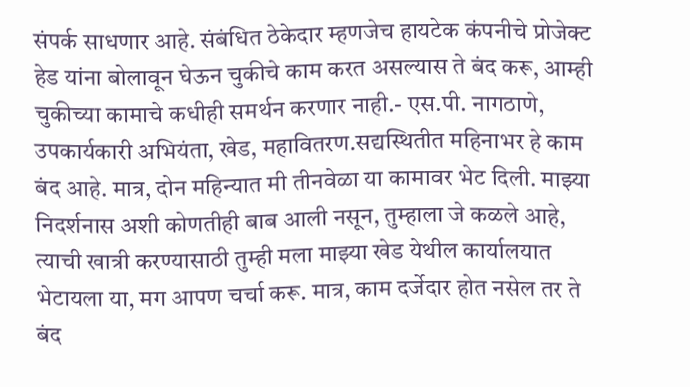संपर्क साधणार आहे. संबंधित ठेकेदार म्हणजेच हायटेक कंपनीचे प्रोजेक्ट हेड यांना बोलावून घेऊन चुकीचे काम करत असल्यास ते बंद करू, आम्ही चुकीच्या कामाचे कधीही समर्थन करणार नाही.- एस.पी. नागठाणे, उपकार्यकारी अभियंता, खेड, महावितरण.सद्यस्थितीत महिनाभर हे काम बंद आहे. मात्र, दोन महिन्यात मी तीनवेळा या कामावर भेट दिली. माझ्या निदर्शनास अशी कोणतीही बाब आली नसून, तुम्हाला जे कळले आहे, त्याची खात्री करण्यासाठी तुम्ही मला माझ्या खेड येथील कार्यालयात भेटायला या, मग आपण चर्चा करू. मात्र, काम दर्जेदार होत नसेल तर ते बंद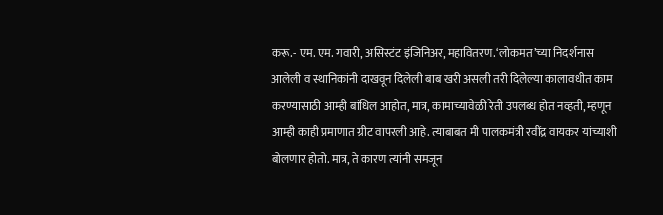करू.- एम. एम. गवारी, असिस्टंट इंजिनिअर, महावितरण.‘लोकमत’च्या निदर्शनास आलेली व स्थानिकांनी दाखवून दिलेली बाब खरी असली तरी दिलेल्या कालावधीत काम करण्यासाठी आम्ही बांधिल आहोत, मात्र, कामाच्यावेळी रेती उपलब्ध होत नव्हती, म्हणून आम्ही काही प्रमाणात ग्रीट वापरली आहे. त्याबाबत मी पालकमंत्री रवींद्र वायकर यांच्याशी बोलणार होतो. मात्र, ते कारण त्यांनी समजून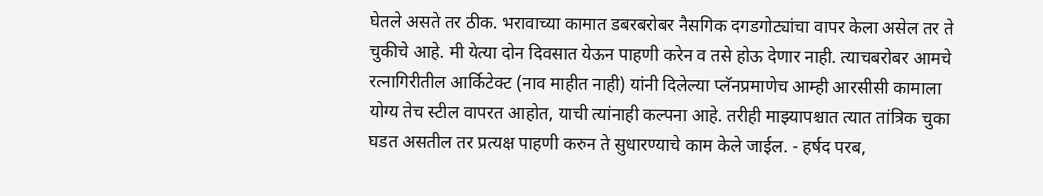घेतले असते तर ठीक. भरावाच्या कामात डबरबरोबर नैसगिक दगडगोट्यांचा वापर केला असेल तर ते चुकीचे आहे. मी येत्या दोन दिवसात येऊन पाहणी करेन व तसे होऊ देणार नाही. त्याचबरोबर आमचे रत्नागिरीतील आर्किटेक्ट (नाव माहीत नाही) यांनी दिलेल्या प्लॅनप्रमाणेच आम्ही आरसीसी कामाला योग्य तेच स्टील वापरत आहोत, याची त्यांनाही कल्पना आहे. तरीही माझ्यापश्चात त्यात तांत्रिक चुका घडत असतील तर प्रत्यक्ष पाहणी करुन ते सुधारण्याचे काम केले जाईल. - हर्षद परब,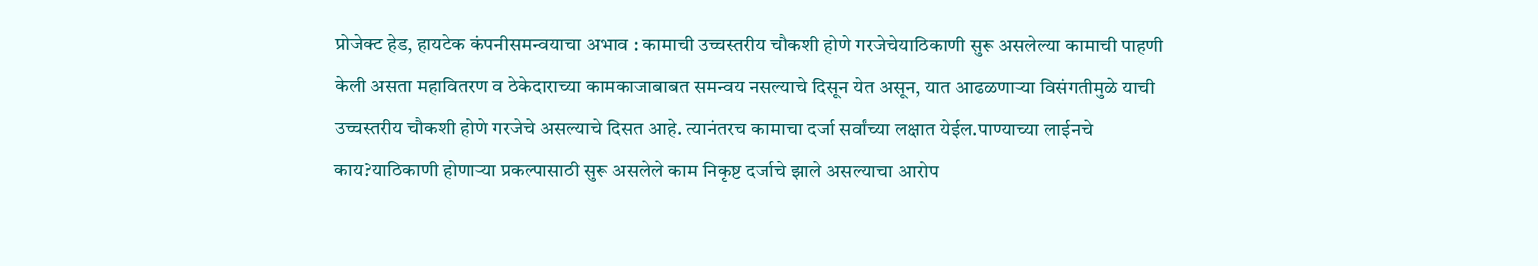प्रोजेक्ट हेड, हायटेक कंपनीसमन्वयाचा अभाव : कामाची उच्चस्तरीय चौकशी होणे गरजेचेयाठिकाणी सुरू असलेल्या कामाची पाहणी केली असता महावितरण व ठेकेदाराच्या कामकाजाबाबत समन्वय नसल्याचे दिसून येत असून, यात आढळणाऱ्या विसंगतीमुळे याची उच्चस्तरीय चौकशी होणे गरजेचे असल्याचे दिसत आहे. त्यानंतरच कामाचा दर्जा सर्वांच्या लक्षात येईल.पाण्याच्या लाईनचे काय?याठिकाणी होणाऱ्या प्रकल्पासाठी सुरू असलेले काम निकृष्ट दर्जाचे झाले असल्याचा आरोप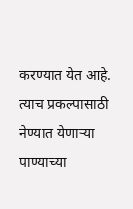करण्यात येत आहे. त्याच प्रकल्पासाठी नेण्यात येणाऱ्या पाण्याच्या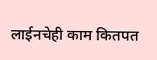लाईनचेही काम कितपत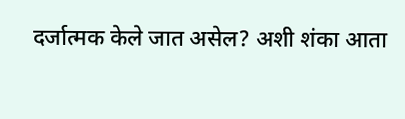दर्जात्मक केले जात असेल? अशी शंका आता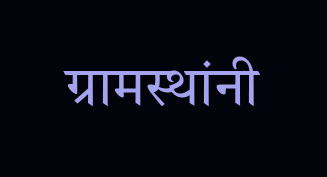ग्रामस्थांनी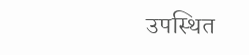उपस्थित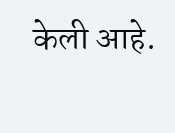केली आहे.